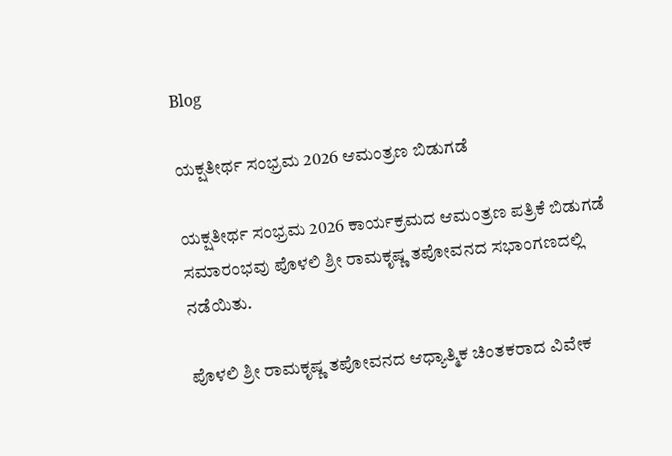Blog

ಯಕ್ಷತೀರ್ಥ ಸಂಭ್ರಮ 2026 ಆಮಂತ್ರಣ ಬಿಡುಗಡೆ

ಯಕ್ಷತೀರ್ಥ ಸಂಭ್ರಮ 2026 ಕಾರ್ಯಕ್ರಮದ ಆಮಂತ್ರಣ ಪತ್ರಿಕೆ ಬಿಡುಗಡೆ ಸಮಾರಂಭವು ಪೊಳಲಿ ಶ್ರೀ ರಾಮಕೃಷ್ಣ ತಪೋವನದ ಸಭಾಂಗಣದಲ್ಲಿ ನಡೆಯಿತು.

ಪೊಳಲಿ ಶ್ರೀ ರಾಮಕೃಷ್ಣ ತಪೋವನದ ಆಧ್ಯಾತ್ಮಿಕ ಚಿಂತಕರಾದ ವಿವೇಕ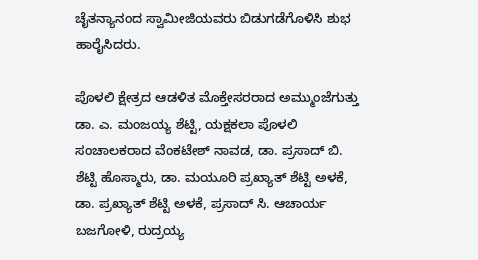ಚೈತನ್ಯಾನಂದ ಸ್ವಾಮೀಜಿಯವರು ಬಿಡುಗಡೆಗೊಳಿಸಿ ಶುಭ ಹಾರೈಸಿದರು.

ಪೊಳಲಿ ಕ್ಷೇತ್ರದ ಆಡಳಿತ ಮೊಕ್ತೇಸರರಾದ ಅಮ್ಮುಂಜೆಗುತ್ತು ಡಾ. ಎ. ಮಂಜಯ್ಯ ಶೆಟ್ಟಿ, ಯಕ್ಷಕಲಾ ಪೊಳಲಿ ಸಂಚಾಲಕರಾದ ವೆಂಕಟೇಶ್ ನಾವಡ, ಡಾ. ಪ್ರಸಾದ್ ಬಿ. ಶೆಟ್ಟಿ ಹೊಸ್ಮಾರು, ಡಾ. ಮಯೂರಿ ಪ್ರಖ್ಯಾತ್ ಶೆಟ್ಟಿ ಅಳಕೆ, ಡಾ. ಪ್ರಖ್ಯಾತ್ ಶೆಟ್ಟಿ ಅಳಕೆ, ಪ್ರಸಾದ್ ಸಿ. ಆಚಾರ್ಯ ಬಜಗೋಳಿ, ರುದ್ರಯ್ಯ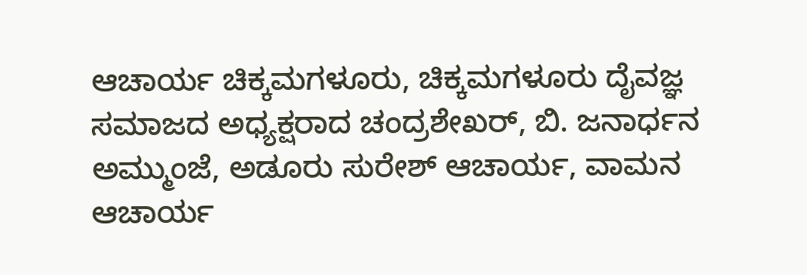ಆಚಾರ್ಯ ಚಿಕ್ಕಮಗಳೂರು, ಚಿಕ್ಕಮಗಳೂರು ದೈವಜ್ಞ ಸಮಾಜದ ಅಧ್ಯಕ್ಷರಾದ ಚಂದ್ರಶೇಖರ್, ಬಿ. ಜನಾರ್ಧನ ಅಮ್ಮುಂಜೆ, ಅಡೂರು ಸುರೇಶ್ ಆಚಾರ್ಯ, ವಾಮನ ಆಚಾರ್ಯ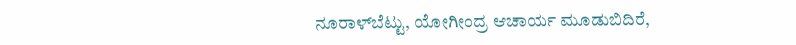ನೂರಾಳ್‌ಬೆಟ್ಟು, ಯೋಗೀಂದ್ರ ಆಚಾರ್ಯ ಮೂಡುಬಿದಿರೆ,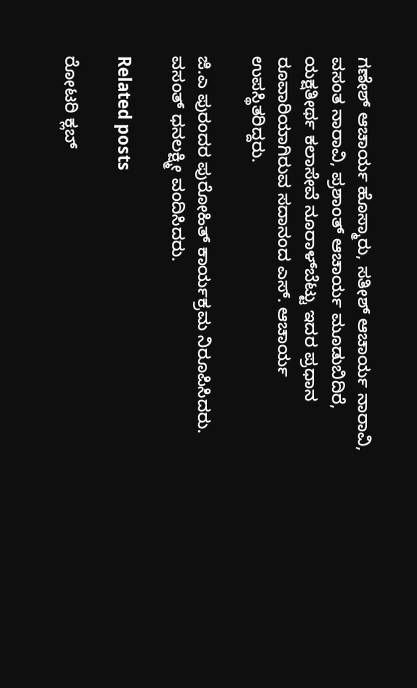ಗಣೇಶ್ ಆಚಾರ್ಯ ಹೊಸ್ಮಾರು, ಸತೀಶ್ ಆಚಾರ್ಯ ನಾರಾವಿ, ವಸಂತ ನಾರಾವಿ, ಪ್ರಶಾಂತ್ ಆಚಾರ್ಯ ಮೂಡುಬಿದಿರೆ, ಯಕ್ಷತೀರ್ಥ ಕಲಾಸೇವೆ ನೂರಾಳ್‌ಬೆಟ್ಟು ಇದರ ಪ್ರಧಾನ ರೂವಾರಿಯಾಗಿರುವ ಸದಾನಂದ ಎಸ್. ಆಚಾರ್ಯ ಉಪಸ್ಥಿತರಿದ್ದರು.

ಜಿ.ಎ ಪುರಂದರ ಪುರೋಹಿತ್ ಕಾರ್ಯಕ್ರಮ ನಿರೂಪಿಸಿದರು. ವಸಂತ್ ಧನಲಕ್ಷ್ಮೀ ವಂದಿಸಿದರು.

Related posts

ರೋಟರಿ ಕ್ಲಬ್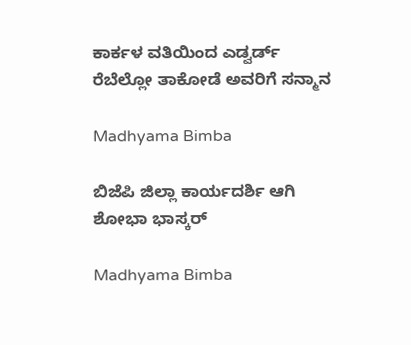ಕಾರ್ಕಳ ವತಿಯಿಂದ ಎಡ್ವರ್ಡ್ ರೆಬೆಲ್ಲೋ ತಾಕೋಡೆ ಅವರಿಗೆ ಸನ್ಮಾನ

Madhyama Bimba

ಬಿಜೆಪಿ ಜಿಲ್ಲಾ ಕಾರ್ಯದರ್ಶಿ ಆಗಿ ಶೋಭಾ ಭಾಸ್ಕರ್

Madhyama Bimba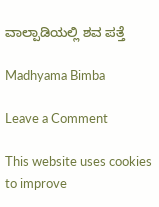ವಾಲ್ಪಾಡಿಯಲ್ಲಿ ಶವ ಪತ್ತೆ

Madhyama Bimba

Leave a Comment

This website uses cookies to improve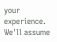your experience. We'll assume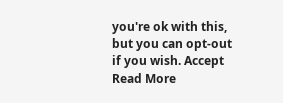you're ok with this, but you can opt-out if you wish. Accept Read More